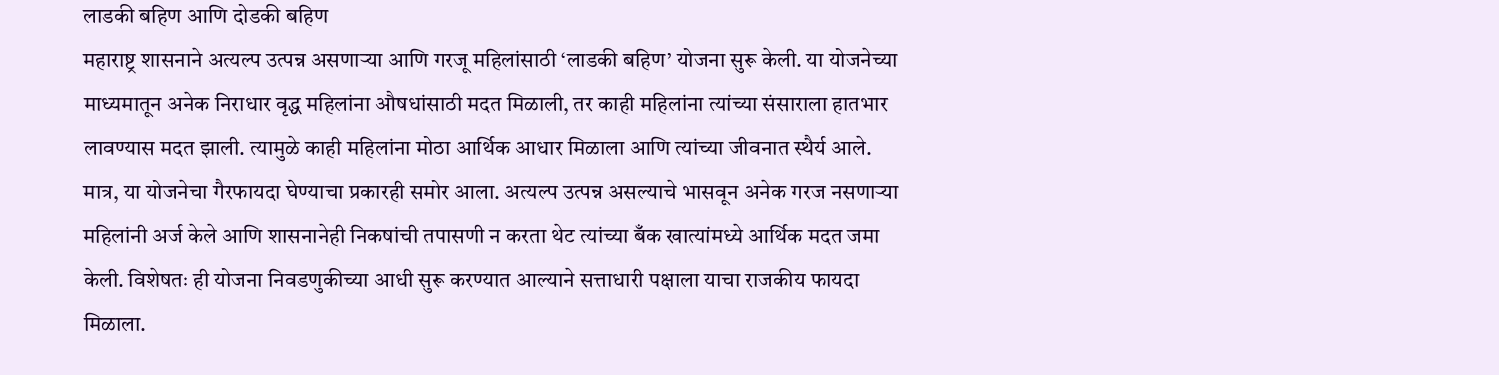लाडकी बहिण आणि दोडकी बहिण
महाराष्ट्र शासनाने अत्यल्प उत्पन्न असणाऱ्या आणि गरजू महिलांसाठी ‘लाडकी बहिण’ योजना सुरू केली. या योजनेच्या माध्यमातून अनेक निराधार वृद्ध महिलांना औषधांसाठी मदत मिळाली, तर काही महिलांना त्यांच्या संसाराला हातभार लावण्यास मदत झाली. त्यामुळे काही महिलांना मोठा आर्थिक आधार मिळाला आणि त्यांच्या जीवनात स्थैर्य आले.
मात्र, या योजनेचा गैरफायदा घेण्याचा प्रकारही समोर आला. अत्यल्प उत्पन्न असल्याचे भासवून अनेक गरज नसणाऱ्या महिलांनी अर्ज केले आणि शासनानेही निकषांची तपासणी न करता थेट त्यांच्या बँक खात्यांमध्ये आर्थिक मदत जमा केली. विशेषतः ही योजना निवडणुकीच्या आधी सुरू करण्यात आल्याने सत्ताधारी पक्षाला याचा राजकीय फायदा मिळाला.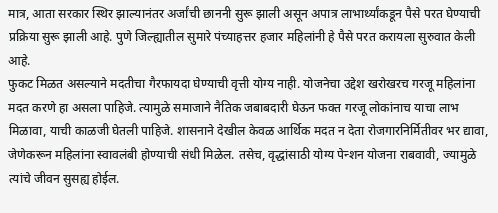मात्र, आता सरकार स्थिर झाल्यानंतर अर्जांची छाननी सुरू झाली असून अपात्र लाभार्थ्यांकडून पैसे परत घेण्याची प्रक्रिया सुरू झाली आहे. पुणे जिल्ह्यातील सुमारे पंच्याहत्तर हजार महिलांनी हे पैसे परत करायला सुरुवात केली आहे.
फुकट मिळत असल्याने मदतीचा गैरफायदा घेण्याची वृत्ती योग्य नाही. योजनेचा उद्देश खरोखरच गरजू महिलांना मदत करणे हा असला पाहिजे. त्यामुळे समाजाने नैतिक जबाबदारी घेऊन फक्त गरजू लोकांनाच याचा लाभ मिळावा, याची काळजी घेतली पाहिजे. शासनाने देखील केवळ आर्थिक मदत न देता रोजगारनिर्मितीवर भर द्यावा, जेणेकरून महिलांना स्वावलंबी होण्याची संधी मिळेल. तसेच, वृद्धांसाठी योग्य पेन्शन योजना राबवावी, ज्यामुळे त्यांचे जीवन सुसह्य होईल.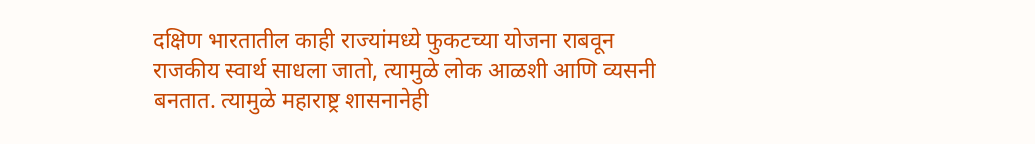दक्षिण भारतातील काही राज्यांमध्ये फुकटच्या योजना राबवून राजकीय स्वार्थ साधला जातो, त्यामुळे लोक आळशी आणि व्यसनी बनतात. त्यामुळे महाराष्ट्र शासनानेही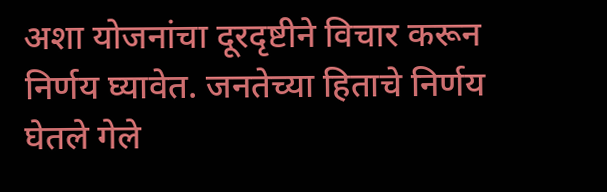अशा योजनांचा दूरदृष्टीने विचार करून निर्णय घ्यावेत. जनतेच्या हिताचे निर्णय घेतले गेले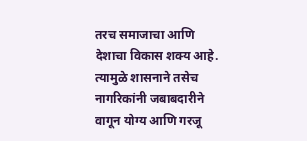तरच समाजाचा आणि देशाचा विकास शक्य आहे. त्यामुळे शासनाने तसेच नागरिकांनी जबाबदारीने वागून योग्य आणि गरजू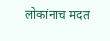लोकांनाच मदत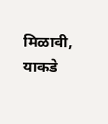मिळावी, याकडे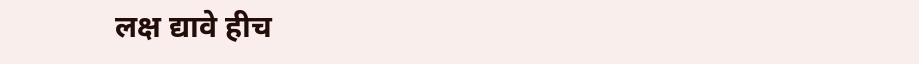लक्ष द्यावे हीच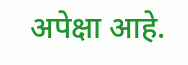अपेक्षा आहे.